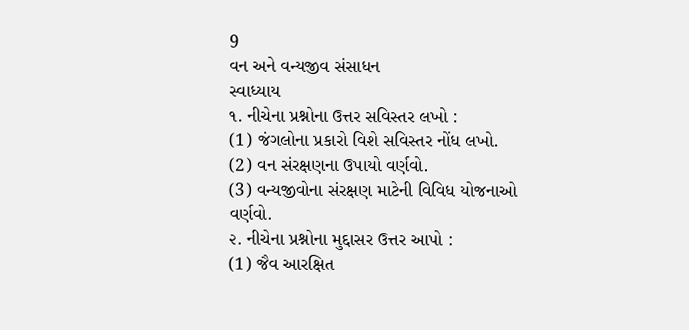9
વન અને વન્યજીવ સંસાધન
સ્વાધ્યાય
૧. નીચેના પ્રશ્નોના ઉત્તર સવિસ્તર લખો :
(1) જંગલોના પ્રકારો વિશે સવિસ્તર નોંધ લખો.
(2) વન સંરક્ષણના ઉપાયો વર્ણવો.
(3) વન્યજીવોના સંરક્ષણ માટેની વિવિધ યોજનાઓ વર્ણવો.
૨. નીચેના પ્રશ્નોના મુદ્દાસર ઉત્તર આપો :
(1) જૈવ આરક્ષિત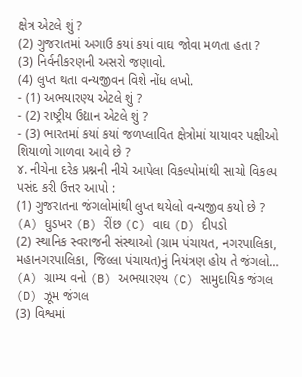ક્ષેત્ર એટલે શું ?
(2) ગુજરાતમાં અગાઉ કયાં કયાં વાઘ જોવા મળતા હતા ?
(3) નિર્વનીકરણની અસરો જણાવો.
(4) લુપ્ત થતા વન્યજીવન વિશે નોંધ લખો.
- (1) અભયારણ્ય એટલે શું ?
- (2) રાષ્ટ્રીય ઉદ્યાન એટલે શું ?
- (3) ભારતમાં કયાં કયાં જળપ્લાવિત ક્ષેત્રોમાં યાયાવર પક્ષીઓ શિયાળો ગાળવા આવે છે ?
૪. નીચેના દરેક પ્રશ્નની નીચે આપેલા વિકલ્પોમાંથી સાચો વિકલ્પ પસંદ કરી ઉત્તર આપો :
(1) ગુજરાતના જંગલોમાંથી લુપ્ત થયેલો વન્યજીવ કયો છે ?
(A) ઘુડખર (B) રીંછ (C) વાઘ (D) દીપડો
(2) સ્થાનિક સ્વરાજની સંસ્થાઓ (ગ્રામ પંચાયત, નગરપાલિકા, મહાનગરપાલિકા, જિલ્લા પંચાયત)નું નિયંત્રણ હોય તે જંગલો…
(A) ગ્રામ્ય વનો (B) અભયારણ્ય (C) સામુદાયિક જંગલ (D) ઝૂમ જંગલ
(3) વિશ્વમાં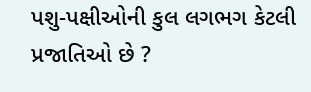પશુ-પક્ષીઓની કુલ લગભગ કેટલી પ્રજાતિઓ છે ?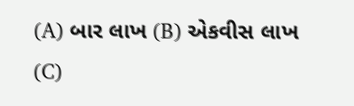(A) બાર લાખ (B) એકવીસ લાખ (C)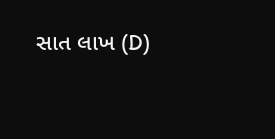સાત લાખ (D)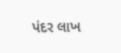પંદર લાખ